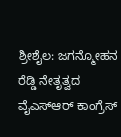ಶ್ರೀಶೈಲ: ಜಗನ್ಮೋಹನ ರೆಡ್ಡಿ ನೇತೃತ್ವದ ವೈಎಸ್ಆರ್ ಕಾಂಗ್ರೆಸ್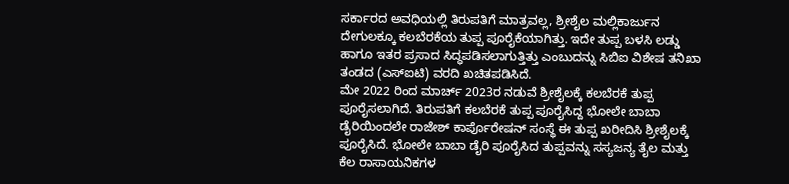ಸರ್ಕಾರದ ಅವಧಿಯಲ್ಲಿ ತಿರುಪತಿಗೆ ಮಾತ್ರವಲ್ಲ, ಶ್ರೀಶೈಲ ಮಲ್ಲಿಕಾರ್ಜುನ ದೇಗುಲಕ್ಕೂ ಕಲಬೆರಕೆಯ ತುಪ್ಪ ಪೂರೈಕೆಯಾಗಿತ್ತು. ಇದೇ ತುಪ್ಪ ಬಳಸಿ ಲಡ್ಡು ಹಾಗೂ ಇತರ ಪ್ರಸಾದ ಸಿದ್ಧಪಡಿಸಲಾಗುತ್ತಿತ್ತು ಎಂಬುದನ್ನು ಸಿಬಿಐ ವಿಶೇಷ ತನಿಖಾ ತಂಡದ (ಎಸ್ಐಟಿ) ವರದಿ ಖಚಿತಪಡಿಸಿದೆ.
ಮೇ 2022 ರಿಂದ ಮಾರ್ಚ್ 2023ರ ನಡುವೆ ಶ್ರೀಶೈಲಕ್ಕೆ ಕಲಬೆರಕೆ ತುಪ್ಪ ಪೂರೈಸಲಾಗಿದೆ. ತಿರುಪತಿಗೆ ಕಲಬೆರಕೆ ತುಪ್ಪ ಪೂರೈಸಿದ್ದ ಭೋಲೇ ಬಾಬಾ ಡೈರಿಯಿಂದಲೇ ರಾಜೇಶ್ ಕಾರ್ಪೊರೇಷನ್ ಸಂಸ್ಥೆ ಈ ತುಪ್ಪ ಖರೀದಿಸಿ ಶ್ರೀಶೈಲಕ್ಕೆ ಪೂರೈಸಿದೆ. ಭೋಲೇ ಬಾಬಾ ಡೈರಿ ಪೂರೈಸಿದ ತುಪ್ಪವನ್ನು ಸಸ್ಯಜನ್ಯ ತೈಲ ಮತ್ತು ಕೆಲ ರಾಸಾಯನಿಕಗಳ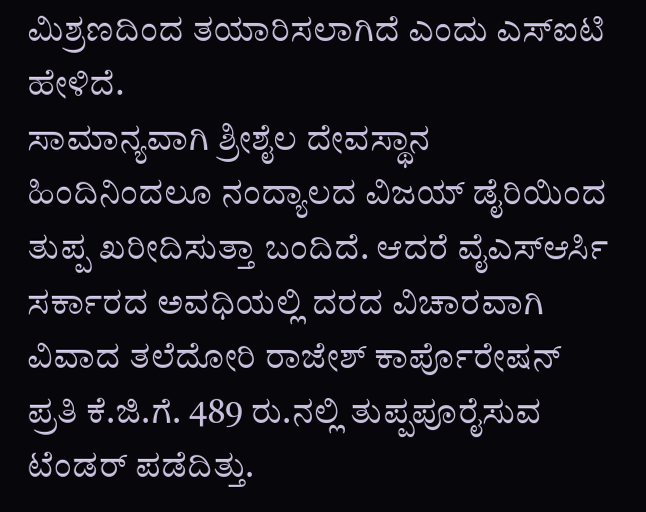ಮಿಶ್ರಣದಿಂದ ತಯಾರಿಸಲಾಗಿದೆ ಎಂದು ಎಸ್ಐಟಿ ಹೇಳಿದೆ.
ಸಾಮಾನ್ಯವಾಗಿ ಶ್ರೀಶೈಲ ದೇವಸ್ಥಾನ ಹಿಂದಿನಿಂದಲೂ ನಂದ್ಯಾಲದ ವಿಜಯ್ ಡೈರಿಯಿಂದ ತುಪ್ಪ ಖರೀದಿಸುತ್ತಾ ಬಂದಿದೆ. ಆದರೆ ವೈಎಸ್ಆರ್ಸಿ ಸರ್ಕಾರದ ಅವಧಿಯಲ್ಲಿ ದರದ ವಿಚಾರವಾಗಿ ವಿವಾದ ತಲೆದೋರಿ ರಾಜೇಶ್ ಕಾರ್ಪೊರೇಷನ್ ಪ್ರತಿ ಕೆ.ಜಿ.ಗೆ. 489 ರು.ನಲ್ಲಿ ತುಪ್ಪಪೂರೈಸುವ ಟೆಂಡರ್ ಪಡೆದಿತ್ತು.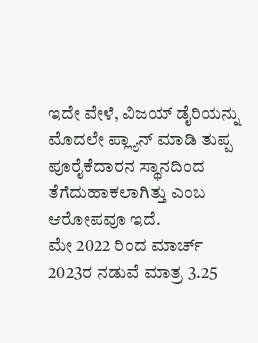ಇದೇ ವೇಳೆ, ವಿಜಯ್ ಡೈರಿಯನ್ನು ಮೊದಲೇ ಪ್ಲ್ಯಾನ್ ಮಾಡಿ ತುಪ್ಪ ಪೂರೈಕೆದಾರನ ಸ್ಥಾನದಿಂದ ತೆಗೆದುಹಾಕಲಾಗಿತ್ತು ಎಂಬ ಆರೋಪವೂ ಇದೆ.
ಮೇ 2022 ರಿಂದ ಮಾರ್ಚ್ 2023ರ ನಡುವೆ ಮಾತ್ರ 3.25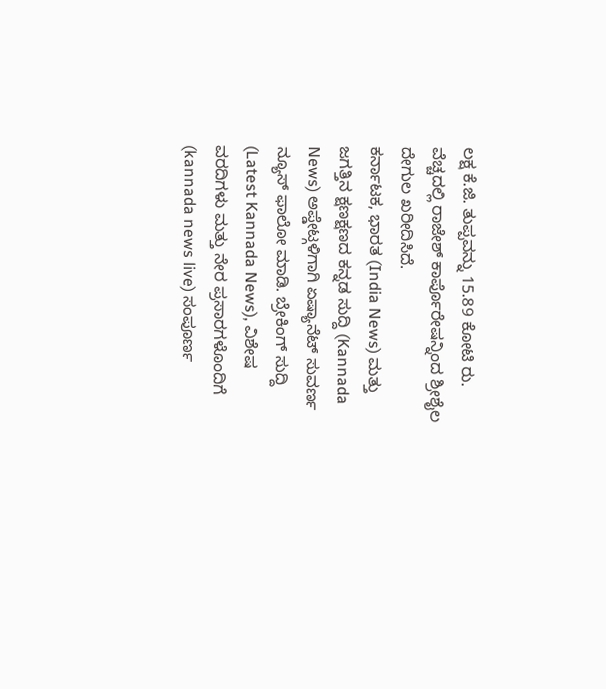ಲಕ್ಷ ಕೆ.ಜಿ. ತುಪ್ಪವನ್ನು 15.89 ಕೋಟಿ ರು. ವೆಚ್ಚದಲ್ಲಿ ರಾಜೇಶ್ ಕಾರ್ಪೊರೇಷನ್ನಿಂದ ಶ್ರೀಶೈಲ ದೇಗುಲ ಖರೀದಿಸಿದೆ.
ಕರ್ನಾಟಕ, ಭಾರತ (India News) ಮತ್ತು ಜಗತ್ತಿನ ಕ್ಷಣಕ್ಷಣದ ಕನ್ನಡ ಸುದ್ದಿ (Kannada News) ಅಪ್ಡೇಟ್ಗಳಿಗಾಗಿ ಏಷ್ಯಾನೆಟ್ ಸುವರ್ಣ ನ್ಯೂಸ್ ಫಾಲೋ ಮಾಡಿ. ಬ್ರೇಕಿಂಗ್ ಸುದ್ದಿ (Latest Kannada News), ವಿಶೇಷ ವರದಿಗಳು ಮತ್ತು ನೇರ ಪ್ರಸಾರಗಳೊಂದಿಗೆ (kannada news live) ಸಂಪೂರ್ಣ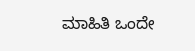ಮಾಹಿತಿ ಒಂದೇ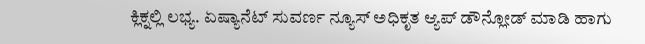ಕ್ಲಿಕ್ನಲ್ಲಿ ಲಭ್ಯ. ಏಷ್ಯಾನೆಟ್ ಸುವರ್ಣ ನ್ಯೂಸ್ ಅಧಿಕೃತ ಆ್ಯಪ್ ಡೌನ್ಲೋಡ್ ಮಾಡಿ ಹಾಗು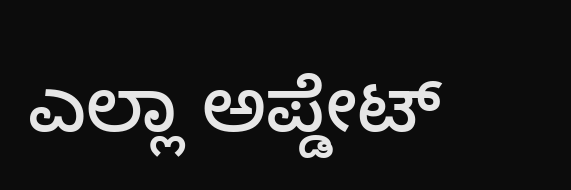ಎಲ್ಲಾ ಅಪ್ಡೇಟ್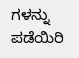ಗಳನ್ನು ಪಡೆಯಿರಿ